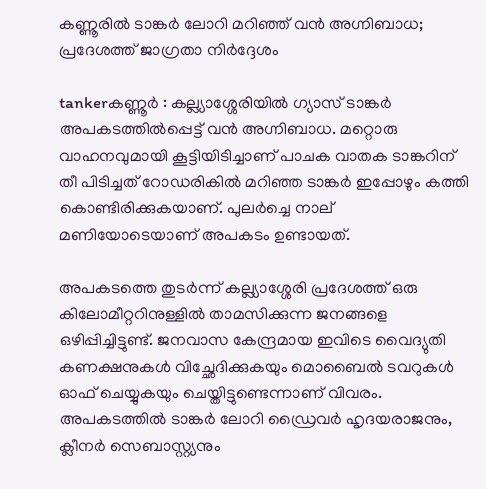കണ്ണൂരില്‍ ടാങ്കര്‍ ലോറി മറിഞ്ഞ് വന്‍ അഗ്നിബാധ; പ്രദേശത്ത് ജാഗ്രതാ നിര്‍ദ്ദേശം

tankerകണ്ണൂര്‍ : കല്ല്യാശ്ശേരിയില്‍ ഗ്യാസ് ടാങ്കര്‍ അപകടത്തില്‍പ്പെട്ട് വന്‍ അഗ്നിബാധ. മറ്റൊരു വാഹനവുമായി കൂട്ടിയിടിച്ചാണ് പാചക വാതക ടാങ്കറിന് തീ പിടിച്ചത് റോഡരികില്‍ മറിഞ്ഞ ടാങ്കര്‍ ഇപ്പോഴും കത്തി കൊണ്ടിരിക്കുകയാണ്. പുലര്‍ച്ചെ നാല് മണിയോടെയാണ് അപകടം ഉണ്ടായത്.

അപകടത്തെ തുടര്‍ന്ന് കല്ല്യാശ്ശേരി പ്രദേശത്ത് ഒരു കിലോമീറ്ററിനുള്ളില്‍ താമസിക്കുന്ന ജനങ്ങളെ ഒഴിപ്പിച്ചിട്ടുണ്ട്. ജനവാസ കേന്ദ്രമായ ഇവിടെ വൈദ്യുതി കണക്ഷനുകള്‍ വിച്ഛേദിക്കുകയും മൊബൈല്‍ ടവറുകള്‍ ഓഫ് ചെയ്യുകയും ചെയ്തിട്ടുണ്ടെന്നാണ് വിവരം. അപകടത്തില്‍ ടാങ്കര്‍ ലോറി ഡ്രൈവര്‍ ഹൃദയരാജനും, ക്ലീനര്‍ സെബാസ്റ്റ്യനും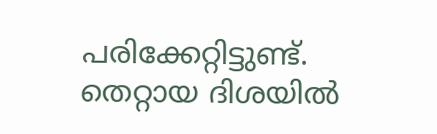പരിക്കേറ്റിട്ടുണ്ട്. തെറ്റായ ദിശയില്‍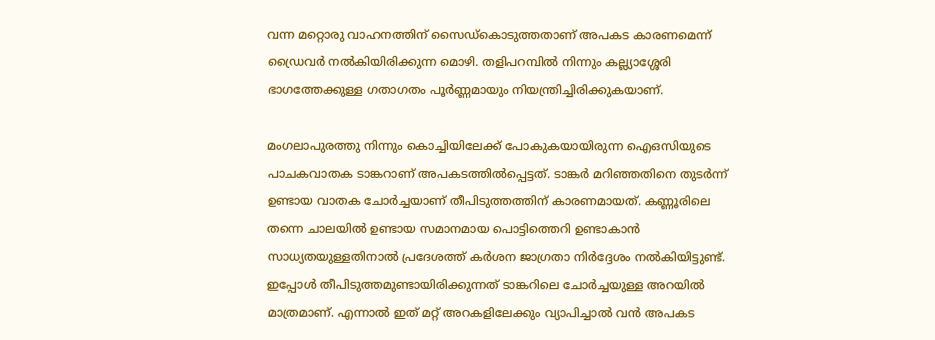വന്ന മറ്റൊരു വാഹനത്തിന് സൈഡ്‌കൊടുത്തതാണ് അപകട കാരണമെന്ന് ഡ്രൈവര്‍ നല്‍കിയിരിക്കുന്ന മൊഴി. തളിപറമ്പില്‍ നിന്നും കല്ല്യാശ്ശേരി ഭാഗത്തേക്കുള്ള ഗതാഗതം പൂര്‍ണ്ണമായും നിയന്ത്രിച്ചിരിക്കുകയാണ്.

മംഗലാപുരത്തു നിന്നും കൊച്ചിയിലേക്ക് പോകുകയായിരുന്ന ഐഒസിയുടെ പാചകവാതക ടാങ്കറാണ് അപകടത്തില്‍പ്പെട്ടത്. ടാങ്കര്‍ മറിഞ്ഞതിനെ തുടര്‍ന്ന് ഉണ്ടായ വാതക ചോര്‍ച്ചയാണ് തീപിടുത്തത്തിന് കാരണമായത്. കണ്ണൂരിലെ തന്നെ ചാലയില്‍ ഉണ്ടായ സമാനമായ പൊട്ടിത്തെറി ഉണ്ടാകാന്‍ സാധ്യതയുള്ളതിനാല്‍ പ്രദേശത്ത് കര്‍ശന ജാഗ്രതാ നിര്‍ദ്ദേശം നല്‍കിയിട്ടുണ്ട്. ഇപ്പോള്‍ തീപിടുത്തമുണ്ടായിരിക്കുന്നത് ടാങ്കറിലെ ചോര്‍ച്ചയുള്ള അറയില്‍ മാത്രമാണ്. എന്നാല്‍ ഇത് മറ്റ് അറകളിലേക്കും വ്യാപിച്ചാല്‍ വന്‍ അപകട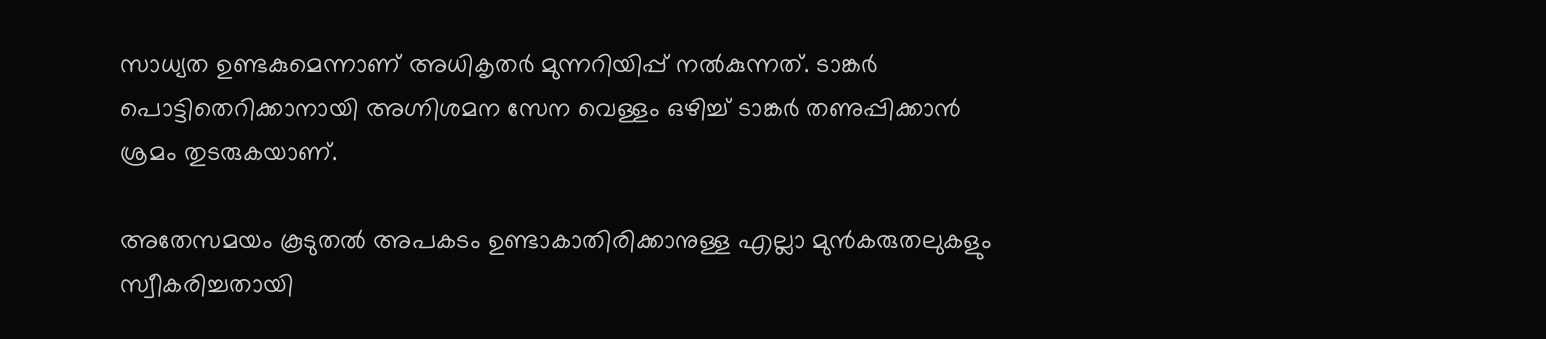സാധ്യത ഉണ്ടകുമെന്നാണ് അധികൃതര്‍ മുന്നറിയിപ്പ് നല്‍കുന്നത്. ടാങ്കര്‍ പൊട്ടിതെറിക്കാനായി അഗ്നിശമന സേന വെള്ളം ഒഴിച്ച് ടാങ്കര്‍ തണുപ്പിക്കാന്‍ ശ്രമം തുടരുകയാണ്.

അതേസമയം കൂടുതല്‍ അപകടം ഉണ്ടാകാതിരിക്കാനുള്ള എല്ലാ മുന്‍കരുതലുകളും സ്വീകരിച്ചതായി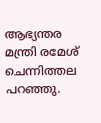ആഭ്യന്തര മന്ത്രി രമേശ് ചെന്നിത്തല പറഞ്ഞു.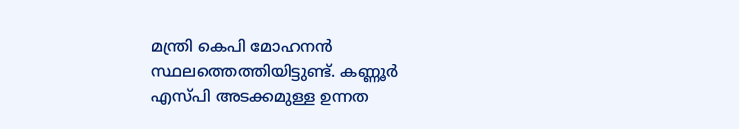മന്ത്രി കെപി മോഹനന്‍ സ്ഥലത്തെത്തിയിട്ടുണ്ട്. കണ്ണൂര്‍ എസ്പി അടക്കമുള്ള ഉന്നത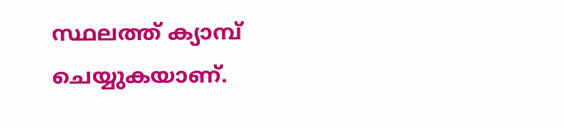സ്ഥലത്ത് ക്യാമ്പ് ചെയ്യുകയാണ്.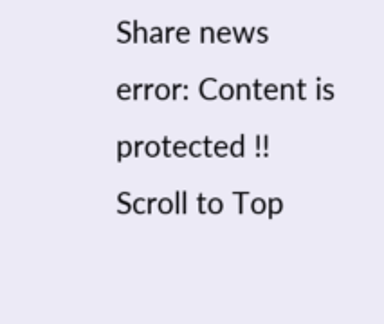Share news
error: Content is protected !!
Scroll to Top